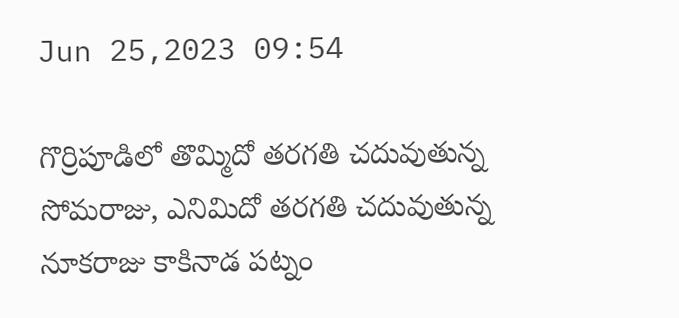Jun 25,2023 09:54

గొర్రిపూడిలో తొమ్మిదో తరగతి చదువుతున్న సోమరాజు, ఎనిమిదో తరగతి చదువుతున్న నూకరాజు కాకినాడ పట్నం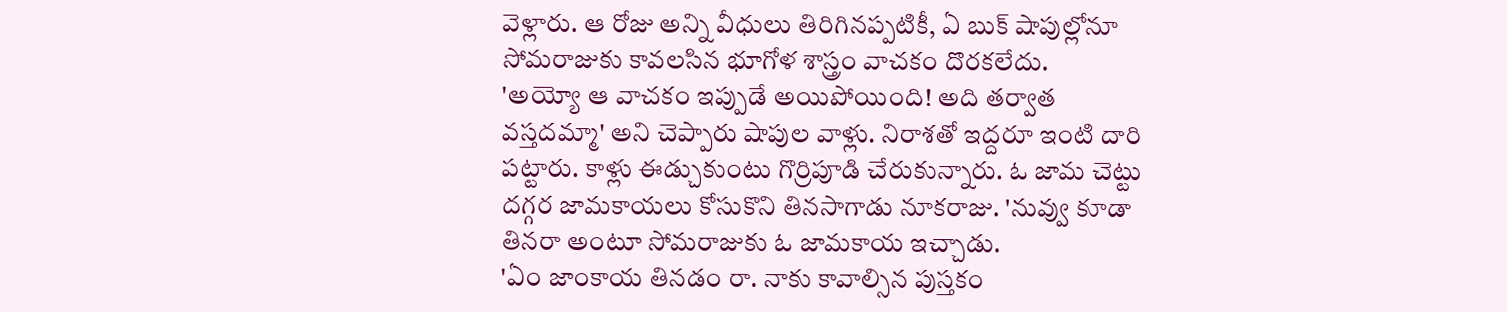వెళ్లారు. ఆ రోజు అన్ని వీధులు తిరిగినప్పటికీ, ఏ బుక్‌ షాపుల్లోనూ సోమరాజుకు కావలసిన భూగోళ శాస్త్రం వాచకం దొరకలేదు.
'అయ్యో ఆ వాచకం ఇప్పుడే అయిపోయింది! అది తర్వాత వస్తదమ్మా' అని చెప్పారు షాపుల వాళ్లు. నిరాశతో ఇద్దరూ ఇంటి దారి పట్టారు. కాళ్లు ఈడ్చుకుంటు గొర్రిపూడి చేరుకున్నారు. ఓ జామ చెట్టు దగ్గర జామకాయలు కోసుకొని తినసాగాడు నూకరాజు. 'నువ్వు కూడా తినరా అంటూ సోమరాజుకు ఓ జామకాయ ఇచ్చాడు.
'ఏం జాంకాయ తినడం రా. నాకు కావాల్సిన పుస్తకం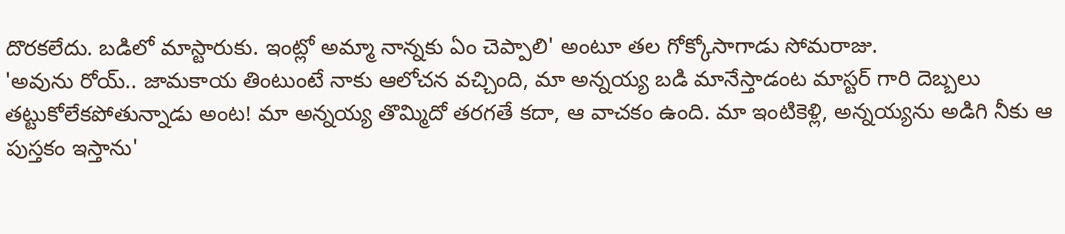దొరకలేదు. బడిలో మాస్టారుకు. ఇంట్లో అమ్మా నాన్నకు ఏం చెప్పాలి' అంటూ తల గోక్కోసాగాడు సోమరాజు.
'అవును రోయ్.. జామకాయ తింటుంటే నాకు ఆలోచన వచ్చింది, మా అన్నయ్య బడి మానేస్తాడంట మాస్టర్‌ గారి దెబ్బలు తట్టుకోలేకపోతున్నాడు అంట! మా అన్నయ్య తొమ్మిదో తరగతే కదా, ఆ వాచకం ఉంది. మా ఇంటికెళ్లి, అన్నయ్యను అడిగి నీకు ఆ పుస్తకం ఇస్తాను'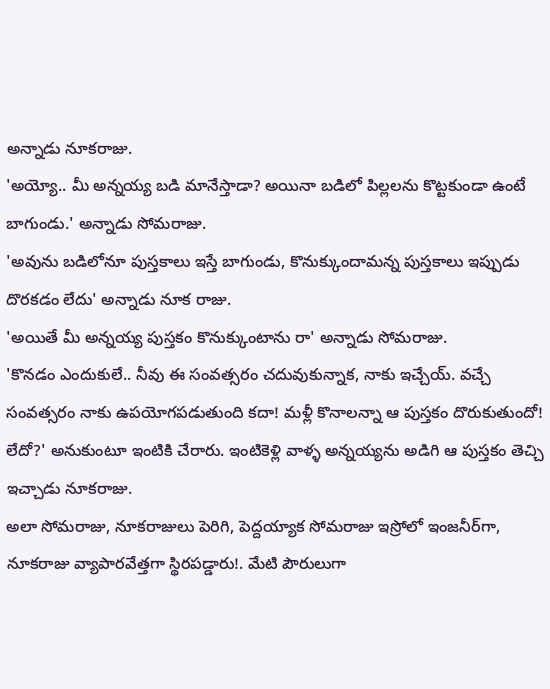అన్నాడు నూకరాజు.
'అయ్యో.. మీ అన్నయ్య బడి మానేస్తాడా? అయినా బడిలో పిల్లలను కొట్టకుండా ఉంటే బాగుండు.' అన్నాడు సోమరాజు.
'అవును బడిలోనూ పుస్తకాలు ఇస్తే బాగుండు, కొనుక్కుందామన్న పుస్తకాలు ఇప్పుడు దొరకడం లేదు' అన్నాడు నూక రాజు.
'అయితే మీ అన్నయ్య పుస్తకం కొనుక్కుంటాను రా' అన్నాడు సోమరాజు.
'కొనడం ఎందుకులే.. నీవు ఈ సంవత్సరం చదువుకున్నాక, నాకు ఇచ్చేయ్. వచ్చే సంవత్సరం నాకు ఉపయోగపడుతుంది కదా! మళ్లీ కొనాలన్నా ఆ పుస్తకం దొరుకుతుందో! లేదో?' అనుకుంటూ ఇంటికి చేరారు. ఇంటికెళ్లి వాళ్ళ అన్నయ్యను అడిగి ఆ పుస్తకం తెచ్చి ఇచ్చాడు నూకరాజు.
అలా సోమరాజు, నూకరాజులు పెరిగి, పెద్దయ్యాక సోమరాజు ఇస్రోలో ఇంజనీర్‌గా, నూకరాజు వ్యాపారవేత్తగా స్థిరపడ్డారు!. మేటి పౌరులుగా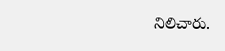నిలిచారు.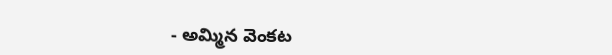- అమ్మిన వెంకట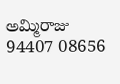అమ్మిరాజు
94407 08656